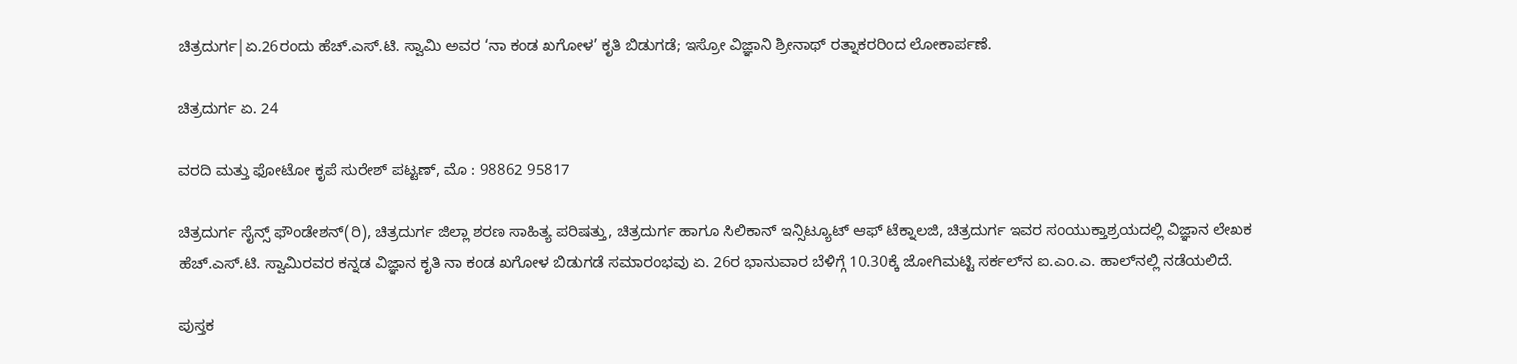ಚಿತ್ರದುರ್ಗ|ಏ.26ರಂದು ಹೆಚ್.ಎಸ್.ಟಿ. ಸ್ವಾಮಿ ಅವರ ‘ನಾ ಕಂಡ ಖಗೋಳ’ ಕೃತಿ ಬಿಡುಗಡೆ; ಇಸ್ರೋ ವಿಜ್ಞಾನಿ ಶ್ರೀನಾಥ್ ರತ್ನಾಕರರಿಂದ ಲೋಕಾರ್ಪಣೆ.

ಚಿತ್ರದುರ್ಗ ಏ. 24

ವರದಿ ಮತ್ತು ಫೋಟೋ ಕೃಪೆ ಸುರೇಶ್ ಪಟ್ಟಣ್, ಮೊ : 98862 95817

ಚಿತ್ರದುರ್ಗ ಸೈನ್ಸ್ ಫೌಂಡೇಶನ್(ರಿ), ಚಿತ್ರದುರ್ಗ ಜಿಲ್ಲಾ ಶರಣ ಸಾಹಿತ್ಯ ಪರಿಷತ್ತು, ಚಿತ್ರದುರ್ಗ ಹಾಗೂ ಸಿಲಿಕಾನ್ ಇನ್ಸಿಟ್ಯೂಟ್ ಆಫ್ ಟೆಕ್ನಾಲಜಿ, ಚಿತ್ರದುರ್ಗ ಇವರ ಸಂಯುಕ್ತಾಶ್ರಯದಲ್ಲಿ ವಿಜ್ಞಾನ ಲೇಖಕ ಹೆಚ್.ಎಸ್.ಟಿ. ಸ್ವಾಮಿರವರ ಕನ್ನಡ ವಿಜ್ಞಾನ ಕೃತಿ ನಾ ಕಂಡ ಖಗೋಳ ಬಿಡುಗಡೆ ಸಮಾರಂಭವು ಏ. 26ರ ಭಾನುವಾರ ಬೆಳಿಗ್ಗೆ 10.30ಕ್ಕೆ ಜೋಗಿಮಟ್ಟಿ ಸರ್ಕಲ್‍ನ ಐ.ಎಂ.ಎ. ಹಾಲ್‍ನಲ್ಲಿ ನಡೆಯಲಿದೆ.

ಪುಸ್ತಕ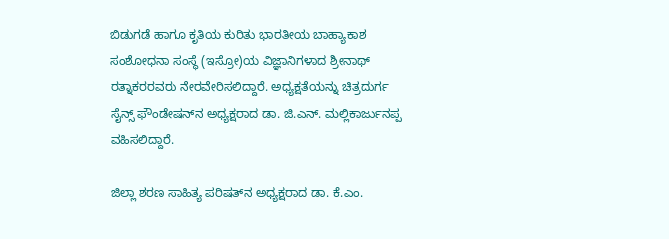ಬಿಡುಗಡೆ ಹಾಗೂ ಕೃತಿಯ ಕುರಿತು ಭಾರತೀಯ ಬಾಹ್ಯಾಕಾಶ ಸಂಶೋಧನಾ ಸಂಸ್ಥೆ (ಇಸ್ರೋ)ಯ ವಿಜ್ಞಾನಿಗಳಾದ ಶ್ರೀನಾಥ್ ರತ್ನಾಕರರವರು ನೇರವೇರಿಸಲಿದ್ದಾರೆ. ಅಧ್ಯಕ್ಷತೆಯನ್ನು ಚಿತ್ರದುರ್ಗ ಸೈನ್ಸ್ ಫೌಂಡೇಷನ್‍ನ ಅಧ್ಯಕ್ಷರಾದ ಡಾ. ಜಿ.ಎನ್. ಮಲ್ಲಿಕಾರ್ಜುನಪ್ಪ ವಹಿಸಲಿದ್ದಾರೆ.

ಜಿಲ್ಲಾ ಶರಣ ಸಾಹಿತ್ಯ ಪರಿಷತ್‍ನ ಅಧ್ಯಕ್ಷರಾದ ಡಾ. ಕೆ.ಎಂ.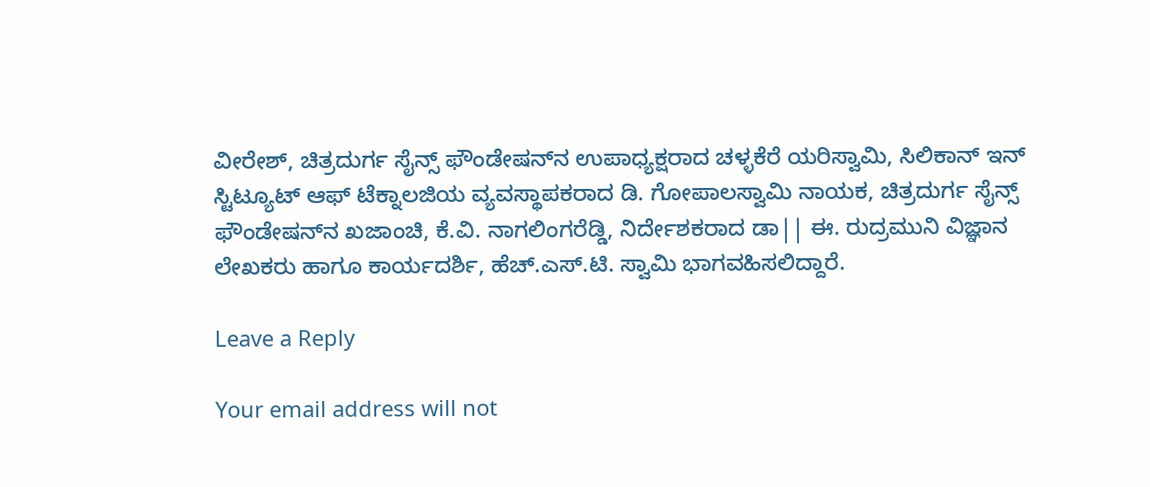ವೀರೇಶ್, ಚಿತ್ರದುರ್ಗ ಸೈನ್ಸ್ ಫೌಂಡೇಷನ್‍ನ ಉಪಾಧ್ಯಕ್ಷರಾದ ಚಳ್ಳಕೆರೆ ಯರಿಸ್ವಾಮಿ, ಸಿಲಿಕಾನ್ ಇನ್ ಸ್ಟಿಟ್ಯೂಟ್ ಆಫ್ ಟೆಕ್ನಾಲಜಿಯ ವ್ಯವಸ್ಥಾಪಕರಾದ ಡಿ. ಗೋಪಾಲಸ್ವಾಮಿ ನಾಯಕ, ಚಿತ್ರದುರ್ಗ ಸೈನ್ಸ್ ಫೌಂಡೇಷನ್‍ನ ಖಜಾಂಚಿ, ಕೆ.ವಿ. ನಾಗಲಿಂಗರೆಡ್ಡಿ, ನಿರ್ದೇಶಕರಾದ ಡಾ|| ಈ. ರುದ್ರಮುನಿ ವಿಜ್ಞಾನ ಲೇಖಕರು ಹಾಗೂ ಕಾರ್ಯದರ್ಶಿ, ಹೆಚ್.ಎಸ್.ಟಿ. ಸ್ವಾಮಿ ಭಾಗವಹಿಸಲಿದ್ದಾರೆ.

Leave a Reply

Your email address will not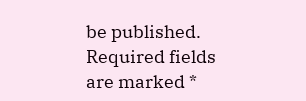be published. Required fields are marked *